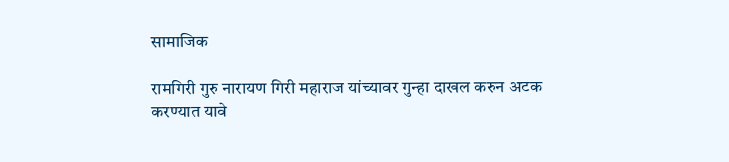सामाजिक

रामगिरी गुरु नारायण गिरी महाराज यांच्यावर गुन्हा दाखल करुन अटक करण्यात यावे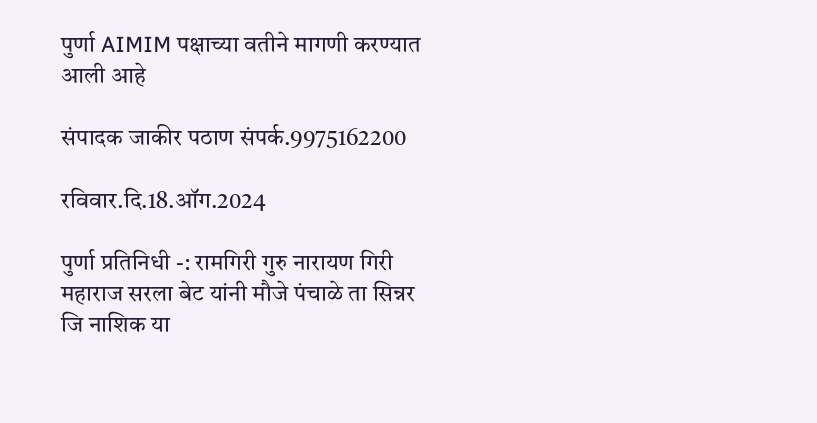पुर्णा AIMIM पक्षाच्या वतीने मागणी करण्यात आली आहे

संपादक जाकीर पठाण संपर्क.9975162200

रविवार.दि.18.ऑग.2024

पुर्णा प्रतिनिधी -: रामगिरी गुरु नारायण गिरी महाराज सरला बेट यांनी मौजे पंचाळे ता सिन्नर जि नाशिक या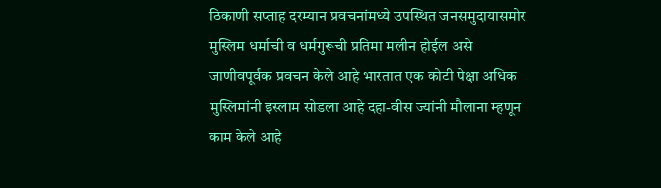ठिकाणी सप्ताह दरम्यान प्रवचनांमध्ये उपस्थित जनसमुदायासमोर मुस्लिम धर्माची व धर्मगुरूची प्रतिमा मलीन होईल असे जाणीवपूर्वक प्रवचन केले आहे भारतात एक कोटी पेक्षा अधिक मुस्लिमांनी इस्लाम सोडला आहे दहा-वीस ज्यांनी मौलाना म्हणून काम केले आहे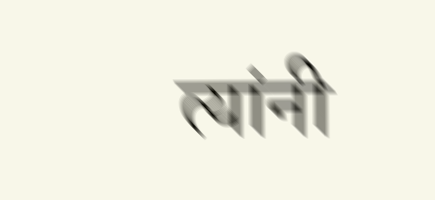त्यांनी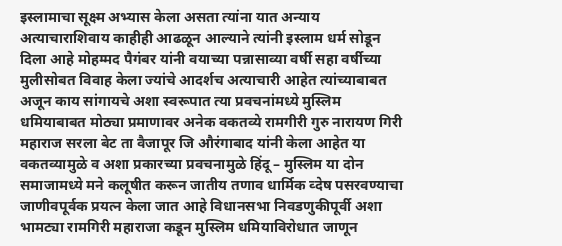इस्लामाचा सूक्ष्म अभ्यास केला असता त्यांना यात अन्याय अत्याचाराशिवाय काहीही आढळून आल्याने त्यांनी इस्लाम धर्म सोडून दिला आहे मोहम्मद पैगंबर यांनी वयाच्या पन्नासाव्या वर्षी सहा वर्षीच्या मुलीसोबत विवाह केला ज्यांचे आदर्शच अत्याचारी आहेत त्यांच्याबाबत अजून काय सांगायचे अशा स्वरूपात त्या प्रवचनांमध्ये मुस्लिम धमियाबाबत मोठ्या प्रमाणावर अनेक वकतव्ये रामगीरी गुरु नारायण गिरी महाराज सरला बेट ता वैजापूर जि औरंगाबाद यांनी केला आहेत या वकतव्यामुळे व अशा प्रकारच्या प्रवचनामुळे हिंदू – मुस्लिम या दोन समाजामध्ये मने कलूषीत करून जातीय तणाव धार्मिक व्देष पसरवण्याचा जाणीवपूर्वक प्रयत्न केला जात आहे विधानसभा निवडणुकीपूर्वी अशा भामट्या रामगिरी महाराजा कडून मुस्लिम धमियाविरोधात जाणून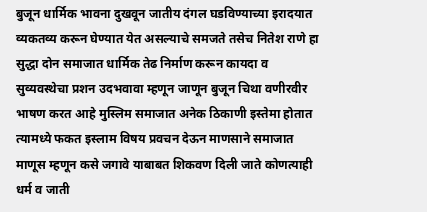बुजून धार्मिक भावना दुखवून जातीय दंगल घडविण्याच्या इरादयात व्यकतव्य करून घेण्यात येत असल्याचे समजते तसेच नितेश राणे हा सुद्धा दोन समाजात धार्मिक तेढ निर्माण करून कायदा व सुव्यवस्थेचा प्रशन उदभवावा म्हणून जाणून बुजून चिथा वणीरवीर भाषण करत आहे मुस्लिम समाजात अनेक ठिकाणी इस्तेमा होतात त्यामध्ये फकत इस्लाम विषय प्रवचन देऊन माणसाने समाजात माणूस म्हणून कसे जगावे याबाबत शिकवण दिली जाते कोणत्याही धर्म व जाती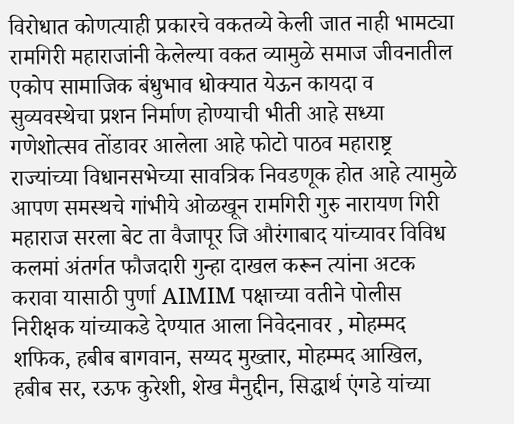विरोधात कोणत्याही प्रकारचे वकतव्ये केली जात नाही भामट्या रामगिरी महाराजांनी केलेल्या वकत व्यामुळे समाज जीवनातील एकोप सामाजिक बंधुभाव धोक्यात येऊन कायदा व सुव्यवस्थेचा प्रशन निर्माण होण्याची भीती आहे सध्या गणेशोत्सव तोंडावर आलेला आहे फोटो पाठव महाराष्ट्र राज्यांच्या विधानसभेच्या सावत्रिक निवडणूक होत आहे त्यामुळे आपण समस्थचे गांभीये ओळखून रामगिरी गुरु नारायण गिरी महाराज सरला बेट ता वैजापूर जि औरंगाबाद यांच्यावर विविध कलमां अंतर्गत फौजदारी गुन्हा दाखल करून त्यांना अटक करावा यासाठी पुर्णा AIMIM पक्षाच्या वतीने पोलीस निरीक्षक यांच्याकडे देण्यात आला निवेदनावर , मोहम्मद शफिक, हबीब बागवान, सय्यद मुख्तार, मोहम्मद आखिल, हबीब सर, रऊफ कुरेशी, शेख मैनुद्दीन, सिद्धार्थ एंगडे यांच्या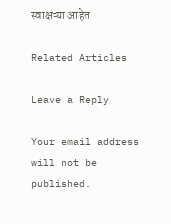स्वाक्षऱ्या आहेत

Related Articles

Leave a Reply

Your email address will not be published.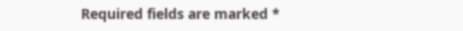Required fields are marked *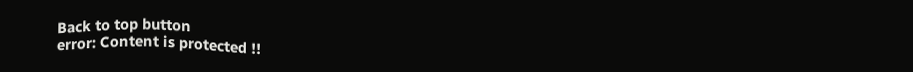Back to top button
error: Content is protected !!